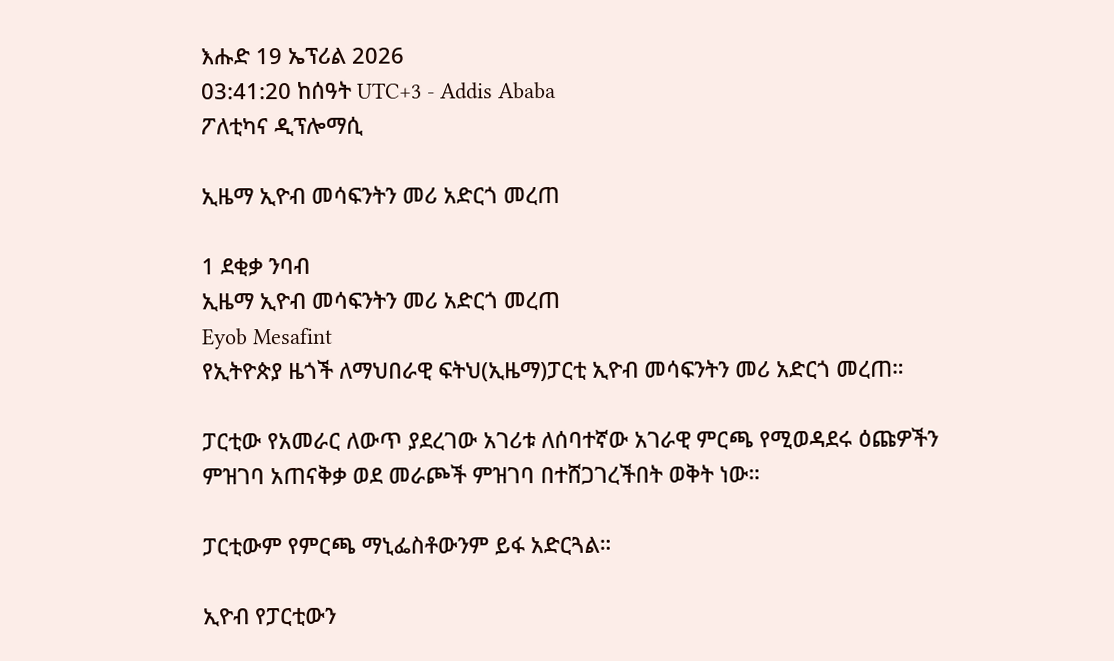እሑድ 19 ኤፕሪል 2026
03:41:20 ከሰዓት UTC+3 - Addis Ababa
ፖለቲካና ዲፕሎማሲ

ኢዜማ ኢዮብ መሳፍንትን መሪ አድርጎ መረጠ

1 ደቂቃ ንባብ
ኢዜማ ኢዮብ መሳፍንትን መሪ አድርጎ መረጠ
Eyob Mesafint
የኢትዮጵያ ዜጎች ለማህበራዊ ፍትህ(ኢዜማ)ፓርቲ ኢዮብ መሳፍንትን መሪ አድርጎ መረጠ።

ፓርቲው የአመራር ለውጥ ያደረገው አገሪቱ ለሰባተኛው አገራዊ ምርጫ የሚወዳደሩ ዕጩዎችን ምዝገባ አጠናቅቃ ወደ መራጮች ምዝገባ በተሸጋገረችበት ወቅት ነው።

ፓርቲውም የምርጫ ማኒፌስቶውንም ይፋ አድርጓል።

ኢዮብ የፓርቲውን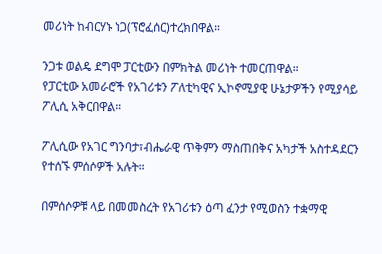መሪነት ከብርሃኑ ነጋ(ፕሮፈሰር)ተረክበዋል።

ንጋቱ ወልዴ ደግሞ ፓርቲውን በምክትል መሪነት ተመርጠዋል።
የፓርቲው አመራሮች የአገሪቱን ፖለቲካዊና ኢኮኖሚያዊ ሁኔታዎችን የሚያሳይ ፖሊሲ አቅርበዋል።

ፖሊሲው የአገር ግንባታ፣ብሔራዊ ጥቅምን ማስጠበቅና አካታች አስተዳደርን የተሰኙ ምሰሶዎች አሉት።

በምሰሶዎቹ ላይ በመመስረት የአገሪቱን ዕጣ ፈንታ የሚወስን ተቋማዊ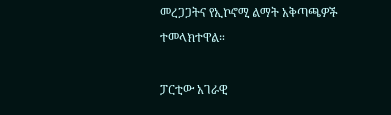መረጋጋትና የኢኮኖሚ ልማት አቅጣጫዎች ተመላክተዋል።

ፓርቲው አገራዊ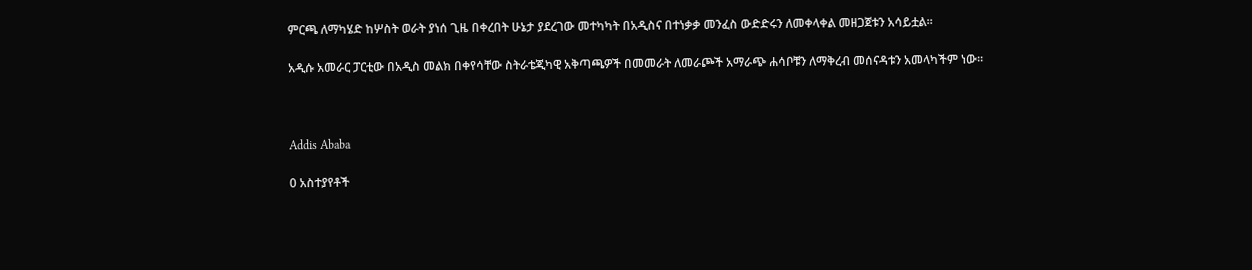ምርጫ ለማካሄድ ከሦስት ወራት ያነሰ ጊዜ በቀረበት ሁኔታ ያደረገው መተካካት በአዲስና በተነቃቃ መንፈስ ውድድሩን ለመቀላቀል መዘጋጀቱን አሳይቷል።

አዲሱ አመራር ፓርቲው በአዲስ መልክ በቀየሳቸው ስትራቴጂካዊ አቅጣጫዎች በመመራት ለመራጮች አማራጭ ሐሳቦቹን ለማቅረብ መሰናዳቱን አመላካችም ነው።



Addis Ababa

0 አስተያየቶች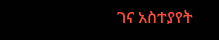ገና አስተያየት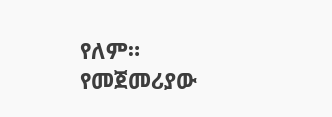የለም። የመጀመሪያው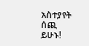አስተያየት ሰጪ ይሁኑ!